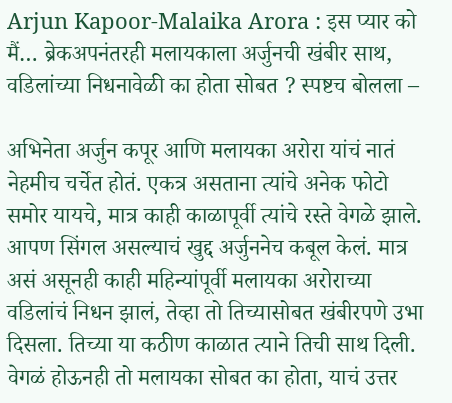Arjun Kapoor-Malaika Arora : इस प्यार को मैं… ब्रेकअपनंतरही मलायकाला अर्जुनची खंबीर साथ, वडिलांच्या निधनावेळी का होता सोबत ? स्पष्टच बोलला –

अभिनेता अर्जुन कपूर आणि मलायका अरोरा यांचं नातं नेहमीच चर्चेत होतं. एकत्र असताना त्यांचे अनेक फोटो समोर यायचे, मात्र काही काळापूर्वी त्यांचे रस्ते वेगळे झाले. आपण सिंगल असल्याचं खुद्द अर्जुननेच कबूल केलं. मात्र असं असूनही काही महिन्यांपूर्वी मलायका अरोराच्या वडिलांचं निधन झालं, तेव्हा तो तिच्यासोबत खंबीरपणे उभा दिसला. तिच्या या कठीण काळात त्याने तिची साथ दिली. वेगळं होऊनही तो मलायका सोबत का होता, याचं उत्तर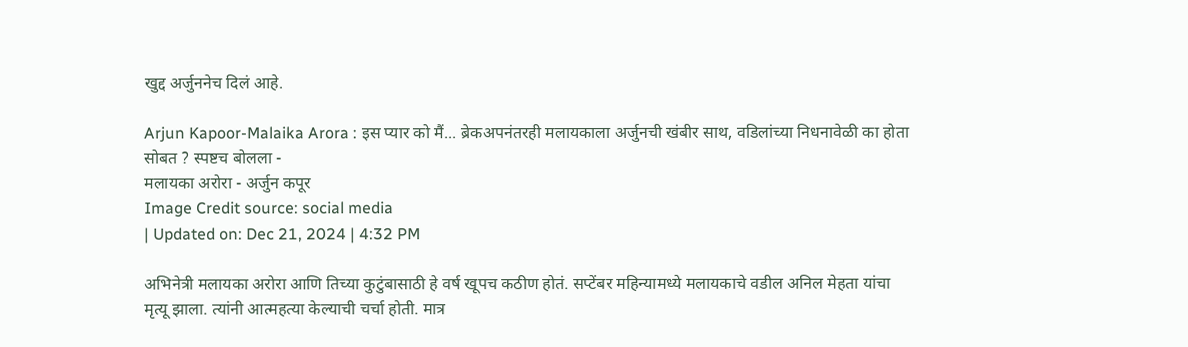खुद्द अर्जुननेच दिलं आहे.

Arjun Kapoor-Malaika Arora : इस प्यार को मैं... ब्रेकअपनंतरही मलायकाला अर्जुनची खंबीर साथ, वडिलांच्या निधनावेळी का होता सोबत ? स्पष्टच बोलला -
मलायका अरोरा - अर्जुन कपूर
Image Credit source: social media
| Updated on: Dec 21, 2024 | 4:32 PM

अभिनेत्री मलायका अरोरा आणि तिच्या कुटुंबासाठी हे वर्ष खूपच कठीण होतं. सप्टेंबर महिन्यामध्ये मलायकाचे वडील अनिल मेहता यांचा मृत्यू झाला. त्यांनी आत्महत्या केल्याची चर्चा होती. मात्र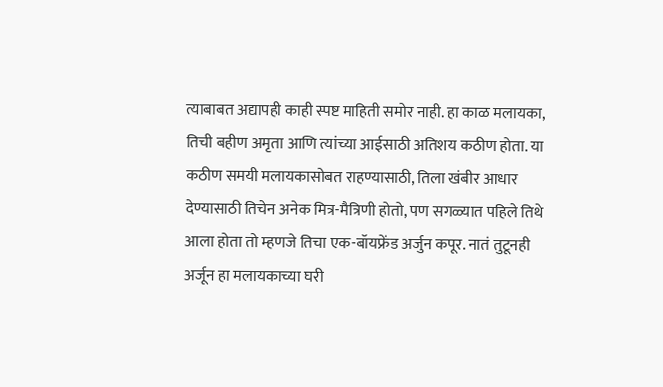त्याबाबत अद्यापही काही स्पष्ट माहिती समोर नाही. हा काळ मलायका, तिची बहीण अमृता आणि त्यांच्या आईसाठी अतिशय कठीण होता. या कठीण समयी मलायकासोबत राहण्यासाठी, तिला खंबीर आधार देण्यासाठी तिचेन अनेक मित्र-मैत्रिणी होतो, पण सगळ्यात पहिले तिथे आला होता तो म्हणजे तिचा एक-बॉयफ्रेंड अर्जुन कपूर. नातं तुटूनही अर्जून हा मलायकाच्या घरी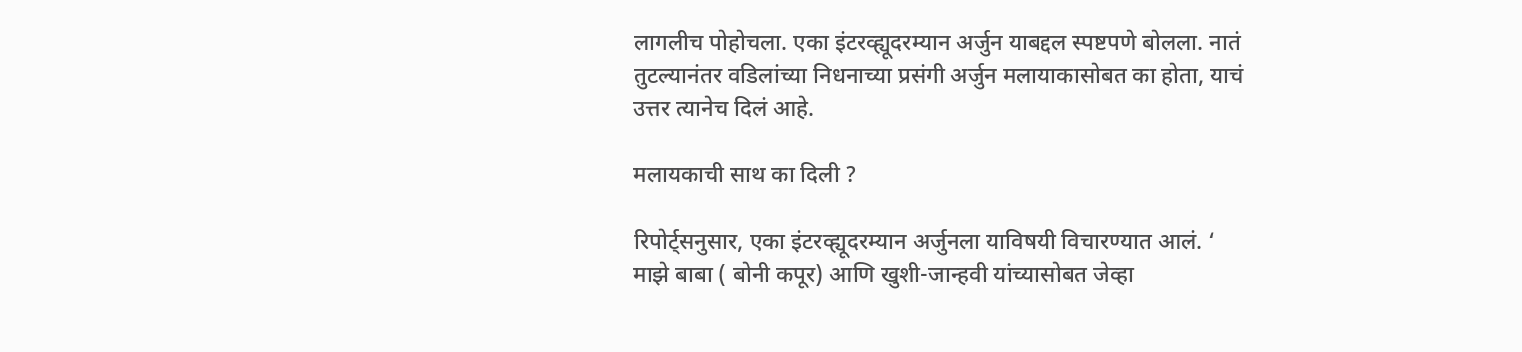लागलीच पोहोचला. एका इंटरव्ह्यूदरम्यान अर्जुन याबद्दल स्पष्टपणे बोलला. नातं तुटल्यानंतर वडिलांच्या निधनाच्या प्रसंगी अर्जुन मलायाकासोबत का होता, याचं उत्तर त्यानेच दिलं आहे.

मलायकाची साथ का दिली ?

रिपोर्ट्सनुसार, एका इंटरव्ह्यूदरम्यान अर्जुनला याविषयी विचारण्यात आलं. ‘ माझे बाबा ( बोनी कपूर) आणि खुशी-जान्हवी यांच्यासोबत जेव्हा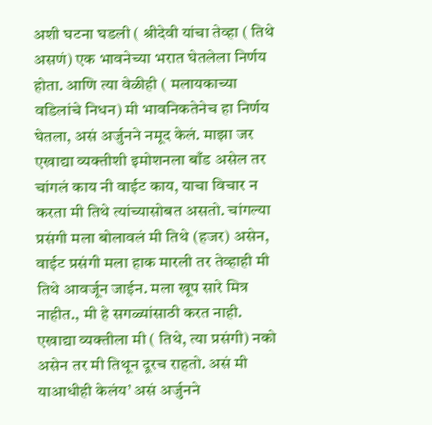अशी घटना घडली ( श्रीदेवी यांचा तेव्हा ( तिथे असणं) एक भावनेच्या भरात घेतलेला निर्णय होता. आणि त्या वेळीही ( मलायकाच्या वडिलांचे निधन) मी भावनिकतेनेच हा निर्णय घेतला, असं अर्जुनने नमूद केलं. माझा जर एखाद्या व्यक्तीशी इमोशनला बाँड असेल तर चांगलं काय नी वाईट काय, याचा विचार न करता मी तिथे त्यांच्यासोबत असतो. चांगल्या प्रसंगी मला बोलावलं मी तिथे (हजर) असेन, वाईट प्रसंगी मला हाक मारली तर तेव्हाही मी तिथे आवर्जून जाईन. मला खूप सारे मित्र नाहीत., मी हे सगळ्यांसाठी करत नाही. एखाद्या व्यक्तीला मी ( तिथे, त्या प्रसंगी) नको असेन तर मी तिथून दूरच राहतो. असं मी याआधीही केलंय’ असं अर्जुनने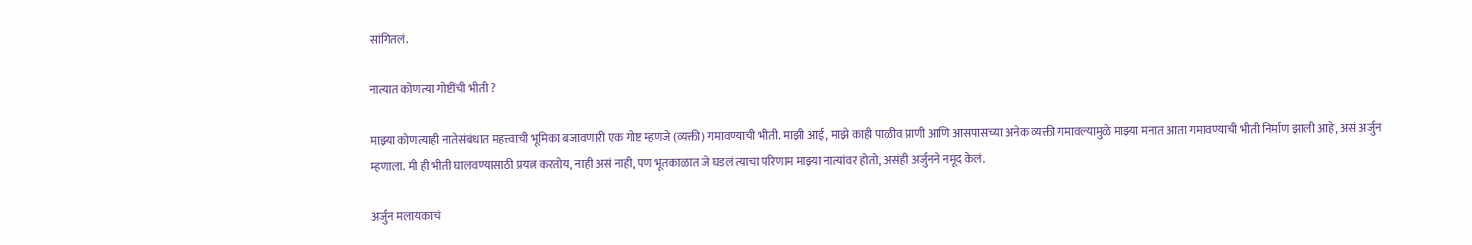सांगितलं.

नात्यात कोणत्या गोष्टींची भीती ?

माझ्या कोणत्याही नातेसंबंधात महत्त्वाची भूमिका बजावणारी एक गोष्ट म्हणजे (व्यक्ती) गमावण्याची भीती. माझी आई, माझे काही पाळीव प्राणी आणि आसपासच्या अनेक व्यक्ती गमावल्यामुळे माझ्या मनात आता गमावण्याची भीती निर्माण झाली आहे, असं अर्जुन म्हणाला. मी ही भीती घालवण्यासाठी प्रयत्न करतोय, नाही असं नाही, पण भूतकाळात जे घडलं त्याचा परिणाम माझ्या नात्यांवर होतो, असंही अर्जुनने नमूद केलं.

अर्जुन मलायकाचं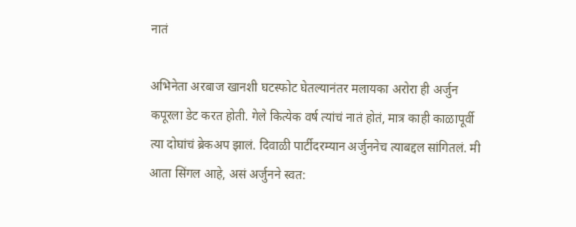नातं

अभिनेता अरबाज खानशी घटस्फोट घेतल्यानंतर मलायका अरोरा ही अर्जुन कपूरला डेट करत होती. गेले कित्येक वर्ष त्यांचं नातं होतं, मात्र काही काळापूर्वी त्या दोघांचं ब्रेकअप झालं. दिवाळी पार्टीदरम्यान अर्जुननेच त्याबद्दल सांगितलं. मी आता सिंगल आहे, असं अर्जुनने स्वत: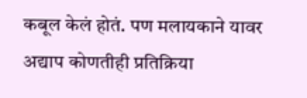कबूल केलं होतं. पण मलायकाने यावर अद्याप कोणतीही प्रतिक्रिया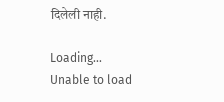दिलेली नाही.

Loading...
Unable to load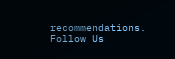recommendations.
Follow Us